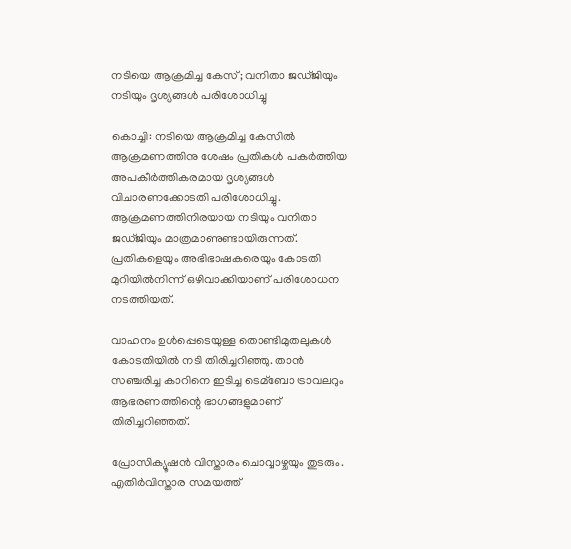നടിയെ ആക്രമിച്ച കേസ്; വനിതാ ജഡ്ജിയും നടിയും ദൃശ്യങ്ങള്‍ പരിശോധിച്ചു

കൊച്ചി: നടിയെ ആക്രമിച്ച കേസില്‍ ആക്രമണത്തിനു ശേഷം പ്രതികള്‍ പകര്‍ത്തിയ അപകീര്‍ത്തികരമായ ദൃശ്യങ്ങള്‍ വിചാരണക്കോടതി പരിശോധിച്ചു. ആക്രമണത്തിനിരയായ നടിയും വനിതാ ജഡ്ജിയും മാത്രമാണുണ്ടായിരുന്നത്. പ്രതികളെയും അഭിഭാഷകരെയും കോടതി മുറിയില്‍നിന്ന് ഒഴിവാക്കിയാണ് പരിശോധന നടത്തിയത്.

വാഹനം ഉള്‍പ്പെടെയുള്ള തൊണ്ടിമുതലുകള്‍ കോടതിയില്‍ നടി തിരിച്ചറിഞ്ഞു. താന്‍ സഞ്ചരിച്ച കാറിനെ ഇടിച്ച ടെമ്ബോ ട്രാവലറും ആഭരണത്തിന്റെ ഭാഗങ്ങളുമാണ് തിരിച്ചറിഞ്ഞത്.

പ്രോസിക്യൂഷന്‍ വിസ്താരം ചൊവ്വാഴ്ചയും തുടരും. എതിര്‍വിസ്താര സമയത്ത്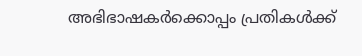അഭിഭാഷകര്‍ക്കൊപ്പം പ്രതികള്‍ക്ക്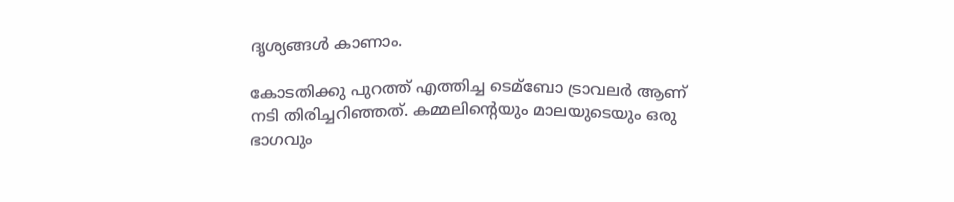ദൃശ്യങ്ങള്‍ കാണാം.

കോടതിക്കു പുറത്ത് എത്തിച്ച ടെമ്ബോ ട്രാവലര്‍ ആണ് നടി തിരിച്ചറിഞ്ഞത്. കമ്മലിന്റെയും മാലയുടെയും ഒരു ഭാഗവും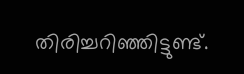തിരിച്ചറിഞ്ഞിട്ടുണ്ട്.